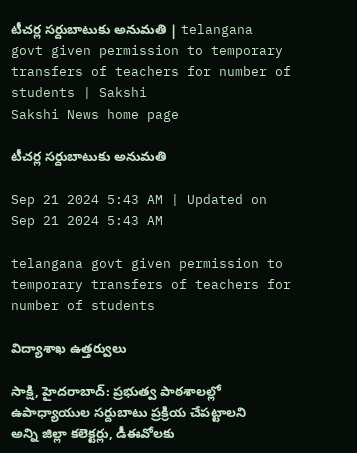టీచర్ల సర్దుబాటుకు అనుమతి | telangana govt given permission to temporary transfers of teachers for number of students | Sakshi
Sakshi News home page

టీచర్ల సర్దుబాటుకు అనుమతి

Sep 21 2024 5:43 AM | Updated on Sep 21 2024 5:43 AM

telangana govt given permission to temporary transfers of teachers for number of students

విద్యాశాఖ ఉత్తర్వులు

సాక్షి, హైదరాబాద్‌: ప్రభుత్వ పాఠశాలల్లో ఉపాధ్యాయుల సర్దుబాటు ప్రక్రియ చేపట్టాలని అన్ని జిల్లా కలెక్టర్లు, డీఈవోలకు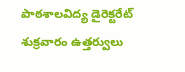పాఠశాలవిద్య డైరెక్టరేట్‌ శుక్రవారం ఉత్తర్వులు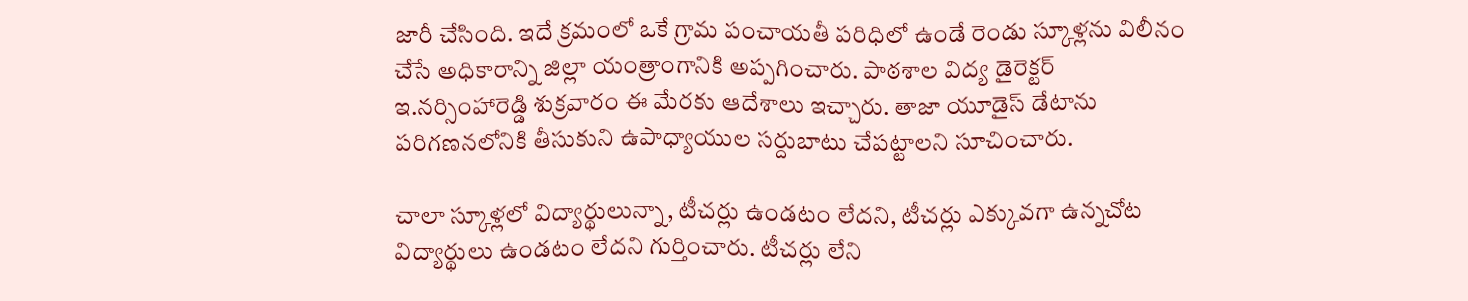జారీ చేసింది. ఇదే క్రమంలో ఒకే గ్రామ పంచాయతీ పరిధిలో ఉండే రెండు స్కూళ్లను విలీనం చేసే అధికారాన్ని జిల్లా యంత్రాంగానికి అప్పగించారు. పాఠశాల విద్య డైరెక్టర్‌ ఇ.నర్సింహారెడ్డి శుక్రవారం ఈ మేరకు ఆదేశాలు ఇచ్చారు. తాజా యూడైస్‌ డేటాను పరిగణనలోనికి తీసుకుని ఉపాధ్యాయుల సర్దుబాటు చేపట్టాలని సూచించారు.

చాలా స్కూళ్లలో విద్యార్థులున్నా, టీచర్లు ఉండటం లేదని, టీచర్లు ఎక్కువగా ఉన్నచోట విద్యార్థులు ఉండటం లేదని గుర్తించారు. టీచర్లు లేని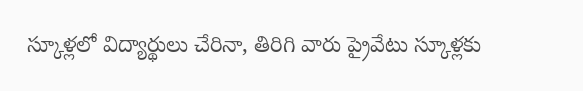స్కూళ్లలో విద్యార్థులు చేరినా, తిరిగి వారు ప్రైవేటు స్కూళ్లకు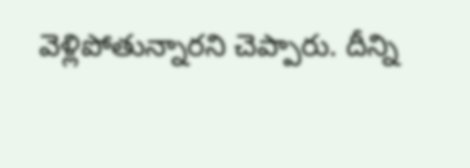వెళ్లిపోతున్నారని చెప్పారు. దీన్ని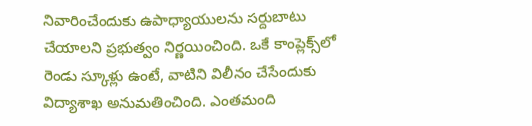నివారించేందుకు ఉపాధ్యాయులను సర్దుబాటు చేయాలని ప్రభుత్వం నిర్ణయించింది. ఒకే కాంప్లెక్స్‌లో రెండు స్కూళ్లు ఉంటే, వాటిని విలీనం చేసేందుకు విద్యాశాఖ అనుమతించింది. ఎంతమంది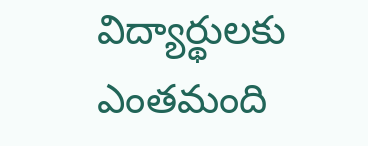విద్యార్థులకు ఎంతమంది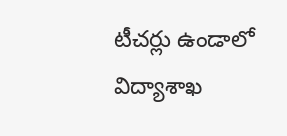టీచర్లు ఉండాలో విద్యాశాఖ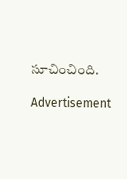సూచించింది.

Advertisement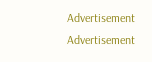Advertisement
Advertisement